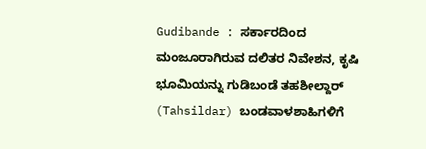Gudibande : ಸರ್ಕಾರದಿಂದ ಮಂಜೂರಾಗಿರುವ ದಲಿತರ ನಿವೇಶನ, ಕೃಷಿ ಭೂಮಿಯನ್ನು ಗುಡಿಬಂಡೆ ತಹಶೀಲ್ದಾರ್ (Tahsildar) ಬಂಡವಾಳಶಾಹಿಗಳಿಗೆ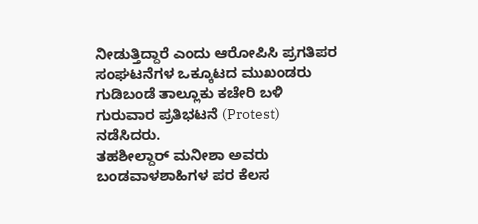ನೀಡುತ್ತಿದ್ದಾರೆ ಎಂದು ಆರೋಪಿಸಿ ಪ್ರಗತಿಪರ ಸಂಘಟನೆಗಳ ಒಕ್ಕೂಟದ ಮುಖಂಡರು ಗುಡಿಬಂಡೆ ತಾಲ್ಲೂಕು ಕಚೇರಿ ಬಳಿ ಗುರುವಾರ ಪ್ರತಿಭಟನೆ (Protest) ನಡೆಸಿದರು.
ತಹಶೀಲ್ದಾರ್ ಮನೀಶಾ ಅವರು ಬಂಡವಾಳಶಾಹಿಗಳ ಪರ ಕೆಲಸ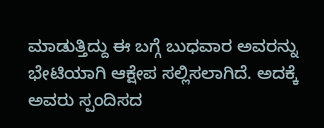ಮಾಡುತ್ತಿದ್ದು ಈ ಬಗ್ಗೆ ಬುಧವಾರ ಅವರನ್ನು ಭೇಟಿಯಾಗಿ ಆಕ್ಷೇಪ ಸಲ್ಲಿಸಲಾಗಿದೆ. ಅದಕ್ಕೆ ಅವರು ಸ್ಪಂದಿಸದ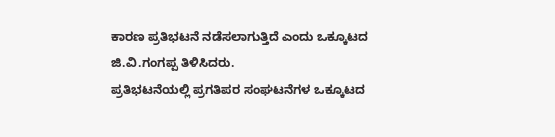ಕಾರಣ ಪ್ರತಿಭಟನೆ ನಡೆಸಲಾಗುತ್ತಿದೆ ಎಂದು ಒಕ್ಕೂಟದ ಜಿ.ವಿ.ಗಂಗಪ್ಪ ತಿಳಿಸಿದರು.
ಪ್ರತಿಭಟನೆಯಲ್ಲಿ ಪ್ರಗತಿಪರ ಸಂಘಟನೆಗಳ ಒಕ್ಕೂಟದ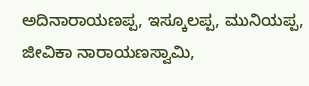ಅದಿನಾರಾಯಣಪ್ಪ, ಇಸ್ಕೂಲಪ್ಪ, ಮುನಿಯಪ್ಪ, ಜೀವಿಕಾ ನಾರಾಯಣಸ್ವಾಮಿ,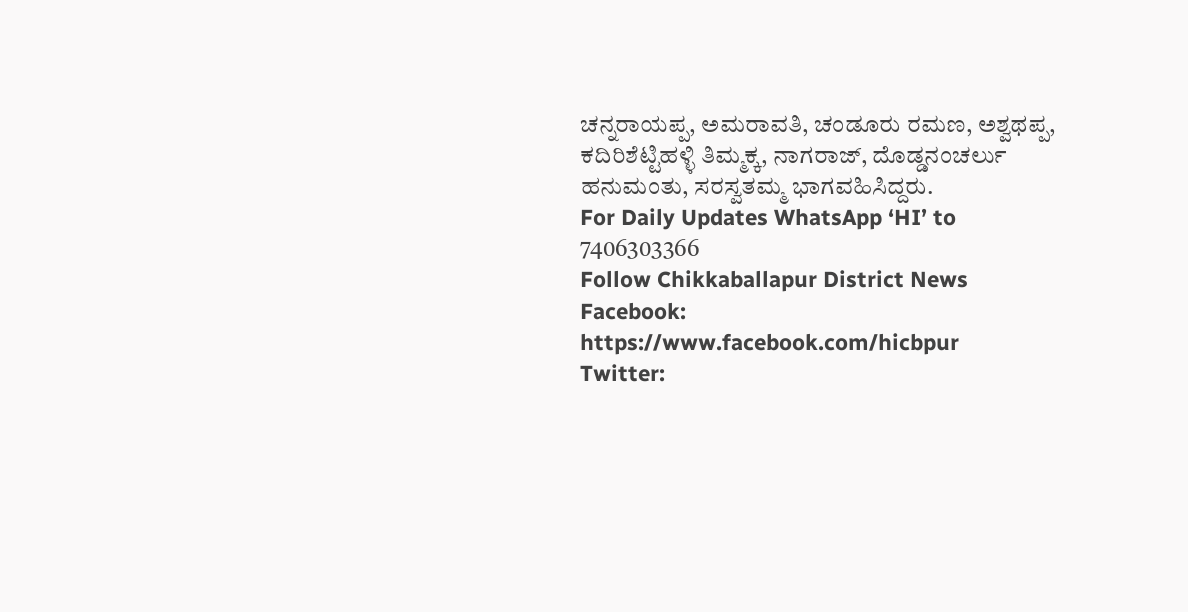ಚನ್ನರಾಯಪ್ಪ, ಅಮರಾವತಿ, ಚಂಡೂರು ರಮಣ, ಅಶ್ವಥಪ್ಪ, ಕದಿರಿಶೆಟ್ಟಿಹಳ್ಳಿ ತಿಮ್ಮಕ್ಕ, ನಾಗರಾಜ್, ದೊಡ್ಡನಂಚರ್ಲು ಹನುಮಂತು, ಸರಸ್ವತಮ್ಮ ಭಾಗವಹಿಸಿದ್ದರು.
For Daily Updates WhatsApp ‘HI’ to 7406303366
Follow Chikkaballapur District News
Facebook: https://www.facebook.com/hicbpur
Twitter: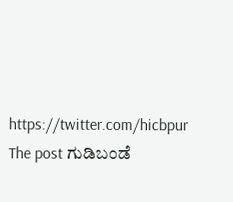https://twitter.com/hicbpur
The post ಗುಡಿಬಂಡೆ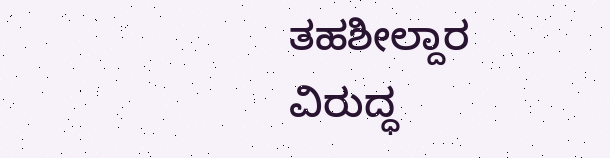ತಹಶೀಲ್ದಾರ ವಿರುದ್ಧ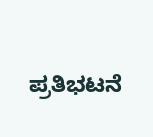ಪ್ರತಿಭಟನೆ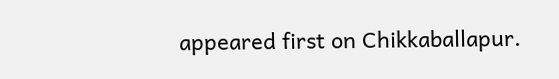appeared first on Chikkaballapur.